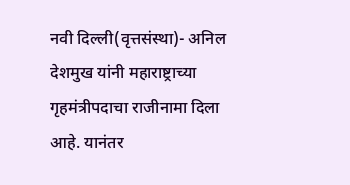नवी दिल्ली(वृत्तसंस्था)- अनिल देशमुख यांनी महाराष्ट्राच्या गृहमंत्रीपदाचा राजीनामा दिला आहे. यानंतर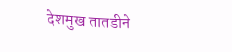देशमुख तातडीने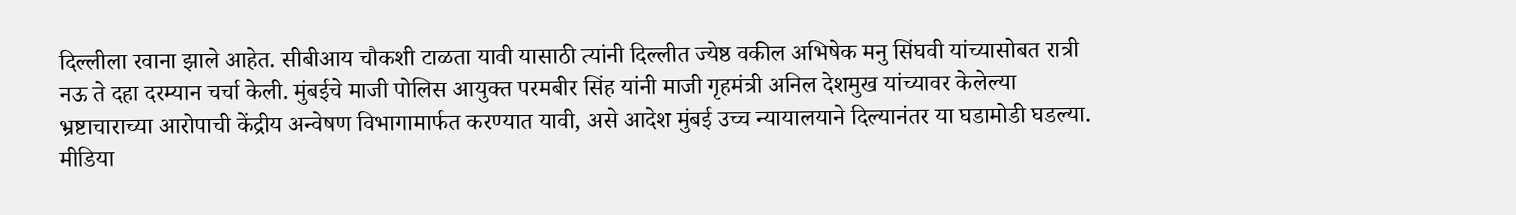दिल्लीला रवाना झाले आहेत. सीबीआय चौकशी टाळता यावी यासाठी त्यांनी दिल्लीत ज्येष्ठ वकील अभिषेक मनु सिंघवी यांच्यासोबत रात्री नऊ ते दहा दरम्यान चर्चा केली. मुंबईचे माजी पोलिस आयुक्त परमबीर सिंह यांनी माजी गृहमंत्री अनिल देशमुख यांच्यावर केलेल्या भ्रष्टाचाराच्या आरोपाची केंद्रीय अन्वेषण विभागामार्फत करण्यात यावी, असे आदेश मुंबई उच्च न्यायालयाने दिल्यानंतर या घडामोडी घडल्या.
मीडिया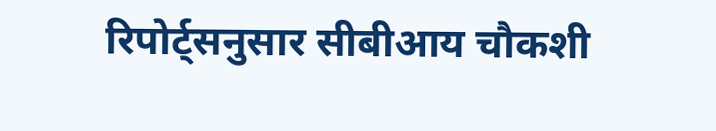रिपोर्ट्सनुसार सीबीआय चौकशी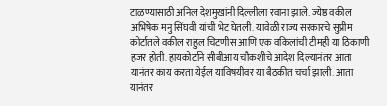टाळण्यासाठी अनिल देशमुखांनी दिल्लीला रवाना झाले. ज्येष्ठ वकील अभिषेक मनु सिंघवी यांची भेट घेतली. यावेळी राज्य सरकारचे सुप्रीम कोर्टातले वकील राहुल चिटणीस आणि एक वकिलांची टीमही या ठिकाणी हजर होती. हायकोर्टाने सीबीआय चौकशीचे आदेश दिल्यानंतर आता यानंतर काय करता येईल याविषयीवर या बैठकीत चर्चा झाली. आता यानंतर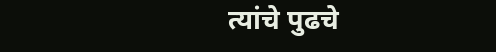त्यांचे पुढचे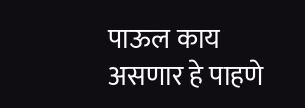पाऊल काय असणार हे पाहणे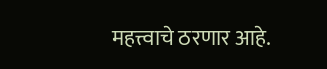महत्त्वाचे ठरणार आहे.